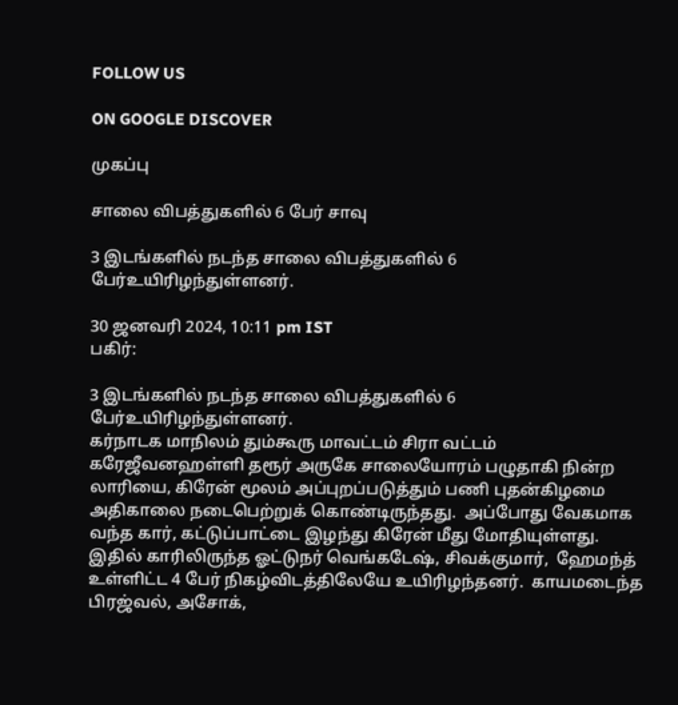FOLLOW US

ON GOOGLE DISCOVER

முகப்பு

சாலை விபத்துகளில் 6 பேர் சாவு

3 இடங்களில் நடந்த சாலை விபத்துகளில் 6 பேர்உயிரிழந்துள்ளனர்.

30 ஜனவரி 2024, 10:11 pm IST
பகிர்:

3 இடங்களில் நடந்த சாலை விபத்துகளில் 6 பேர்உயிரிழந்துள்ளனர்.
கர்நாடக மாநிலம் தும்கூரு மாவட்டம் சிரா வட்டம் கரேஜீவனஹள்ளி தரூர் அருகே சாலையோரம் பழுதாகி நின்ற லாரியை, கிரேன் மூலம் அப்புறப்படுத்தும் பணி புதன்கிழமை அதிகாலை நடைபெற்றுக் கொண்டிருந்தது.  அப்போது வேகமாக வந்த கார், கட்டுப்பாட்டை இழந்து கிரேன் மீது மோதியுள்ளது. இதில் காரிலிருந்த ஓட்டுநர் வெங்கடேஷ், சிவக்குமார்,  ஹேமந்த் உள்ளிட்ட 4 பேர் நிகழ்விடத்திலேயே உயிரிழந்தனர்.  காயமடைந்த பிரஜ்வல், அசோக்,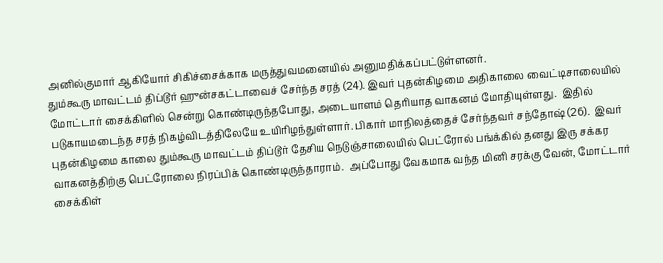அனில்குமார் ஆகியோர் சிகிச்சைக்காக மருத்துவமனையில் அனுமதிக்கப்பட்டுள்ளனர்.
தும்கூரு மாவட்டம் திப்டூர் ஹுன்சகட்டாவைச் சேர்ந்த சரத் (24). இவர் புதன்கிழமை அதிகாலை வைட்டிசாலையில் மோட்டார் சைக்கிளில் சென்று கொண்டிருந்தபோது, அடையாளம் தெரியாத வாகனம் மோதியுள்ளது.  இதில் படுகாயமடைந்த சரத் நிகழ்விடத்திலேயே உயிரிழந்துள்ளார். பிகார் மாநிலத்தைச் சேர்ந்தவர் சந்தோஷ் (26).  இவர் புதன்கிழமை காலை தும்கூரு மாவட்டம் திப்டூர் தேசிய நெடுஞ்சாலையில் பெட்ரோல் பங்க்கில் தனது இரு சக்கர வாகனத்திற்கு பெட்ரோலை நிரப்பிக் கொண்டிருந்தாராம்.  அப்போது வேகமாக வந்த மினி சரக்கு வேன், மோட்டார் சைக்கிள்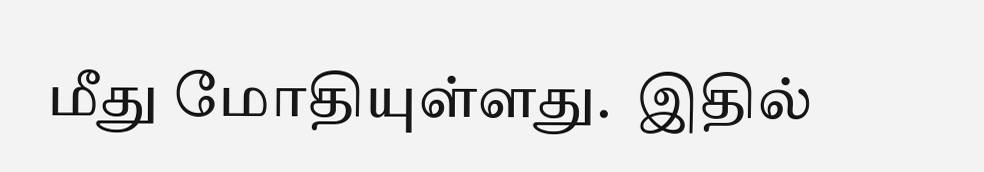மீது மோதியுள்ளது.  இதில்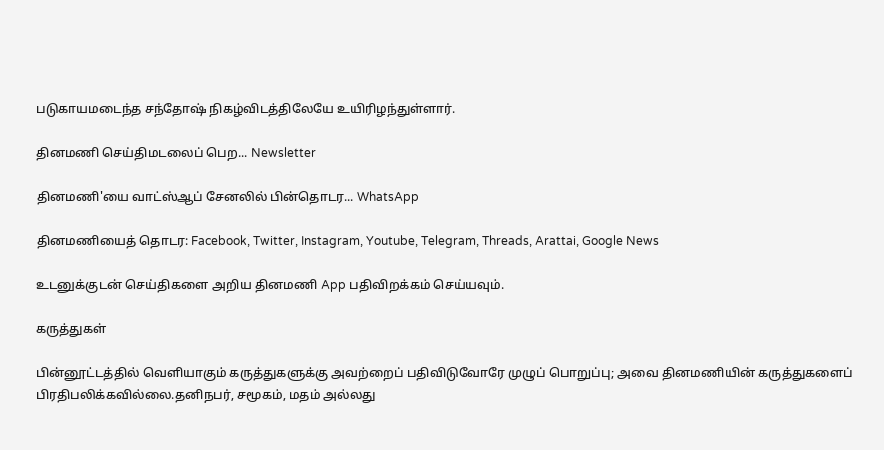படுகாயமடைந்த சந்தோஷ் நிகழ்விடத்திலேயே உயிரிழந்துள்ளார்.

தினமணி செய்திமடலைப் பெற... Newsletter

தினமணி'யை வாட்ஸ்ஆப் சேனலில் பின்தொடர... WhatsApp

தினமணியைத் தொடர: Facebook, Twitter, Instagram, Youtube, Telegram, Threads, Arattai, Google News

உடனுக்குடன் செய்திகளை அறிய தினமணி App பதிவிறக்கம் செய்யவும்.

கருத்துகள்

பின்னூட்டத்தில் வெளியாகும் கருத்துகளுக்கு அவற்றைப் பதிவிடுவோரே முழுப் பொறுப்பு; அவை தினமணியின் கருத்துகளைப் பிரதிபலிக்கவில்லை.தனிநபர், சமூகம், மதம் அல்லது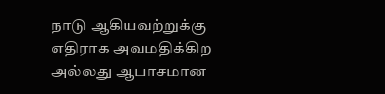நாடு ஆகியவற்றுக்கு எதிராக அவமதிக்கிற அல்லது ஆபாசமான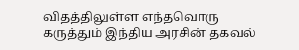விதத்திலுள்ள எந்தவொரு கருத்தும் இந்திய அரசின் தகவல்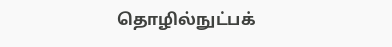தொழில்நுட்பக்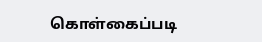கொள்கைப்படி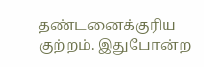தண்டனைக்குரிய குற்றம். இதுபோன்ற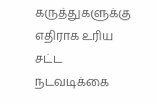கருத்துகளுக்கு எதிராக உரிய சட்ட நடவடிக்கை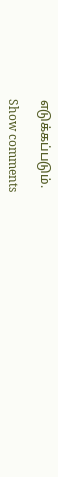எடுக்கப்படும்.

Show comments